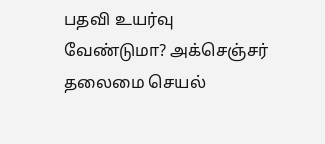பதவி உயர்வு வேண்டுமா? அக்செஞ்சர் தலைமை செயல்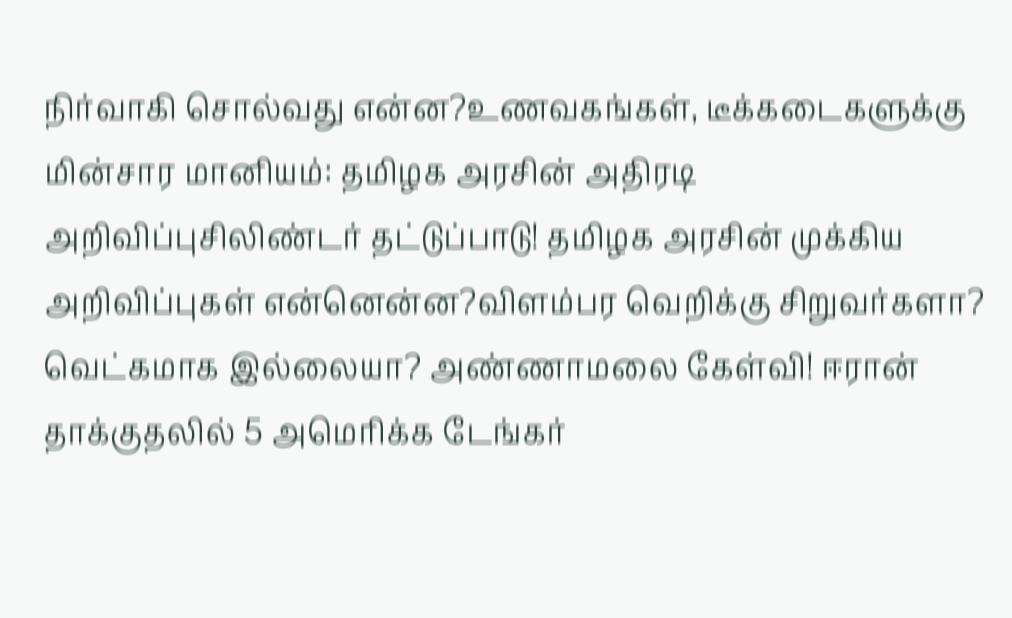நிர்வாகி சொல்வது என்ன?உணவகங்கள், டீக்கடைகளுக்கு மின்சார மானியம்: தமிழக அரசின் அதிரடி அறிவிப்புசிலிண்டர் தட்டுப்பாடு! தமிழக அரசின் முக்கிய அறிவிப்புகள் என்னென்ன?விளம்பர வெறிக்கு சிறுவர்களா? வெட்கமாக இல்லையா? அண்ணாமலை கேள்வி! ஈரான் தாக்குதலில் 5 அமெரிக்க டேங்கர்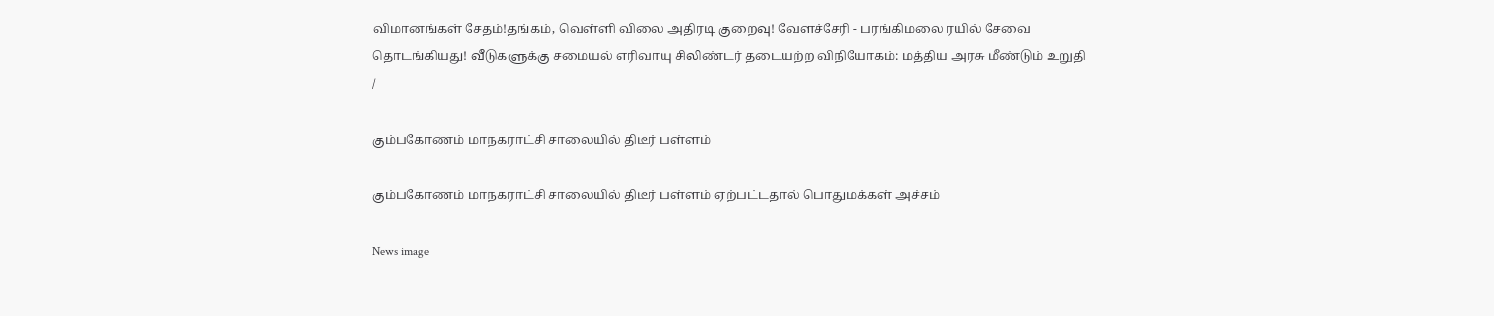விமானங்கள் சேதம்!தங்கம், வெள்ளி விலை அதிரடி குறைவு! வேளச்சேரி - பரங்கிமலை ரயில் சேவை தொடங்கியது! வீடுகளுக்கு சமையல் எரிவாயு சிலிண்டர் தடையற்ற விநியோகம்: மத்திய அரசு மீண்டும் உறுதி
/

கும்பகோணம் மாநகராட்சி சாலையில் திடீர் பள்ளம்

கும்பகோணம் மாநகராட்சி சாலையில் திடீர் பள்ளம் ஏற்பட்டதால் பொதுமக்கள் அச்சம்

News image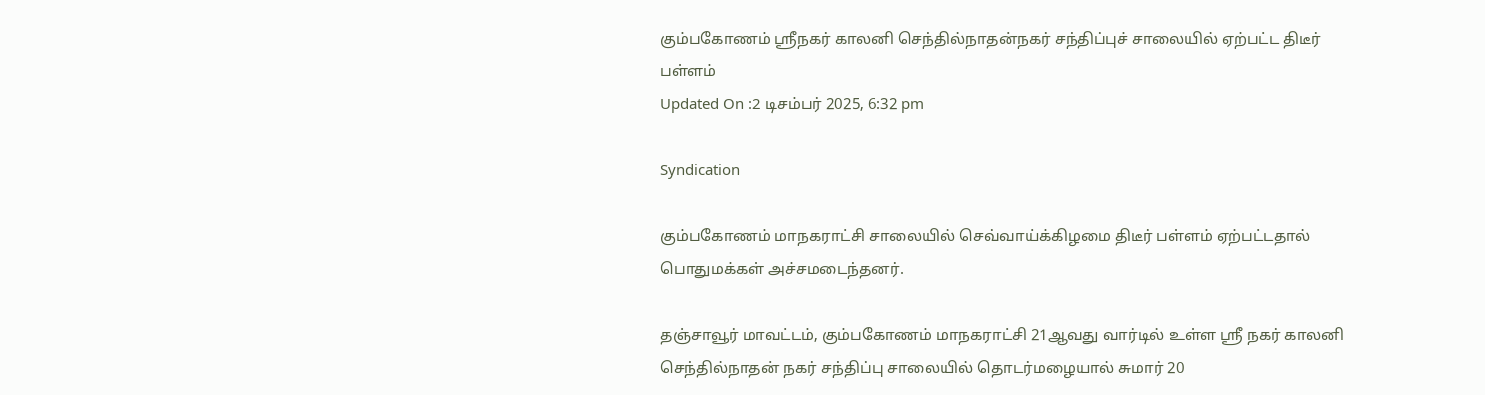கும்பகோணம் ஸ்ரீநகர் காலனி செந்தில்நாதன்நகர் சந்திப்புச் சாலையில் ஏற்பட்ட திடீர் பள்ளம்
Updated On :2 டிசம்பர் 2025, 6:32 pm

Syndication

கும்பகோணம் மாநகராட்சி சாலையில் செவ்வாய்க்கிழமை திடீர் பள்ளம் ஏற்பட்டதால் பொதுமக்கள் அச்சமடைந்தனர்.

தஞ்சாவூர் மாவட்டம், கும்பகோணம் மாநகராட்சி 21ஆவது வார்டில் உள்ள ஸ்ரீ நகர் காலனி செந்தில்நாதன் நகர் சந்திப்பு சாலையில் தொடர்மழையால் சுமார் 20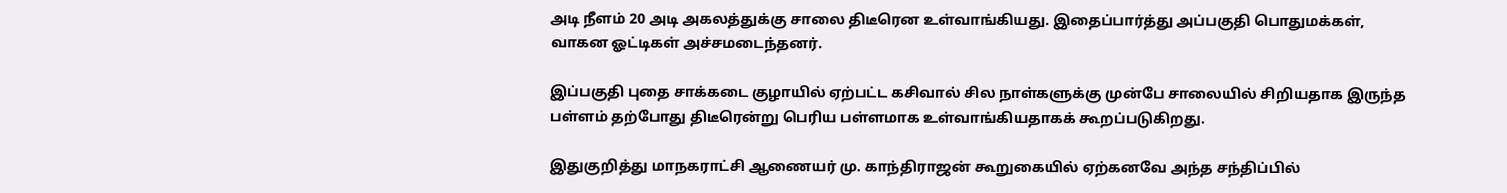அடி நீளம் 20 அடி அகலத்துக்கு சாலை திடீரென உள்வாங்கியது. இதைப்பார்த்து அப்பகுதி பொதுமக்கள், வாகன ஓட்டிகள் அச்சமடைந்தனர்.

இப்பகுதி புதை சாக்கடை குழாயில் ஏற்பட்ட கசிவால் சில நாள்களுக்கு முன்பே சாலையில் சிறியதாக இருந்த பள்ளம் தற்போது திடீரென்று பெரிய பள்ளமாக உள்வாங்கியதாகக் கூறப்படுகிறது.

இதுகுறித்து மாநகராட்சி ஆணையர் மு. காந்திராஜன் கூறுகையில் ஏற்கனவே அந்த சந்திப்பில்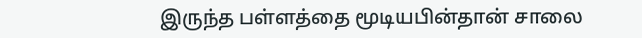இருந்த பள்ளத்தை மூடியபின்தான் சாலை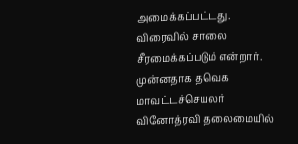அமைக்கப்பட்டது. விரைவில் சாலை சீரமைக்கப்படும் என்றார். முன்னதாக தவெக மாவட்டச்செயலர் வினோத்ரவி தலைமையில்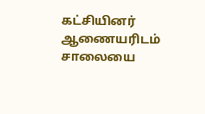கட்சியினர் ஆணையரிடம் சாலையை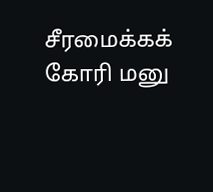சீரமைக்கக் கோரி மனு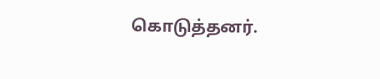கொடுத்தனர்.